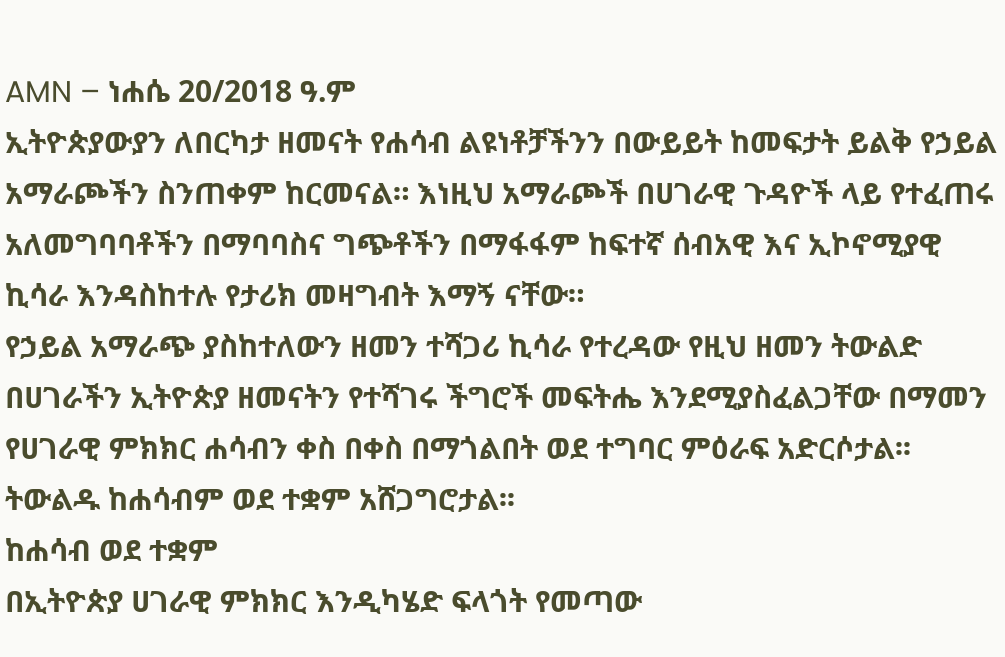AMN – ነሐሴ 20/2018 ዓ.ም
ኢትዮጵያውያን ለበርካታ ዘመናት የሐሳብ ልዩነቶቻችንን በውይይት ከመፍታት ይልቅ የኃይል አማራጮችን ስንጠቀም ከርመናል። እነዚህ አማራጮች በሀገራዊ ጉዳዮች ላይ የተፈጠሩ አለመግባባቶችን በማባባስና ግጭቶችን በማፋፋም ከፍተኛ ሰብአዊ እና ኢኮኖሚያዊ ኪሳራ እንዳስከተሉ የታሪክ መዛግብት እማኝ ናቸው።
የኃይል አማራጭ ያስከተለውን ዘመን ተሻጋሪ ኪሳራ የተረዳው የዚህ ዘመን ትውልድ በሀገራችን ኢትዮጵያ ዘመናትን የተሻገሩ ችግሮች መፍትሔ እንደሚያስፈልጋቸው በማመን የሀገራዊ ምክክር ሐሳብን ቀስ በቀስ በማጎልበት ወደ ተግባር ምዕራፍ አድርሶታል፡፡ ትውልዱ ከሐሳብም ወደ ተቋም አሸጋግሮታል፡፡
ከሐሳብ ወደ ተቋም
በኢትዮጵያ ሀገራዊ ምክክር እንዲካሄድ ፍላጎት የመጣው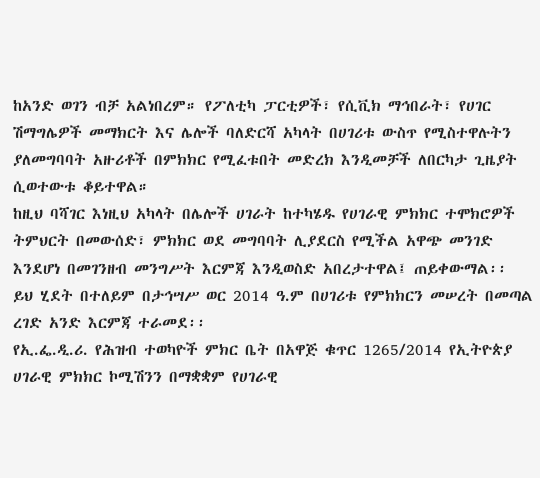ከአንድ ወገን ብቻ አልነበረም። የፖለቲካ ፓርቲዎች፣ የሲቪክ ማኅበራት፣ የሀገር ሽማግሌዎች መማክርት እና ሌሎች ባለድርሻ አካላት በሀገሪቱ ውስጥ የሚስተዋሉትን ያለመግባባት አዙሪቶች በምክክር የሚፈቱበት መድረክ እንዲመቻች ለበርካታ ጊዜያት ሲወተውቱ ቆይተዋል።
ከዚህ ባሻገር እነዚህ አካላት በሌሎች ሀገራት ከተካሄዱ የሀገራዊ ምክክር ተሞክሮዎች ትምህርት በመውሰድ፣ ምክክር ወደ መግባባት ሊያደርስ የሚችል አዋጭ መንገድ እንደሆነ በመገንዘብ መንግሥት እርምጃ እንዲወስድ አበረታተዋል፤ ጠይቀውማል፡፡
ይህ ሂደት በተለይም በታኅሣሥ ወር 2014 ዓ.ም በሀገሪቱ የምክክርን መሠረት በመጣል ረገድ አንድ እርምጃ ተራመደ፡፡
የኢ.ፌ.ዲ.ሪ. የሕዝብ ተወካዮች ምክር ቤት በአዋጅ ቁጥር 1265/2014 የኢትዮጵያ ሀገራዊ ምክክር ኮሚሽንን በማቋቋም የሀገራዊ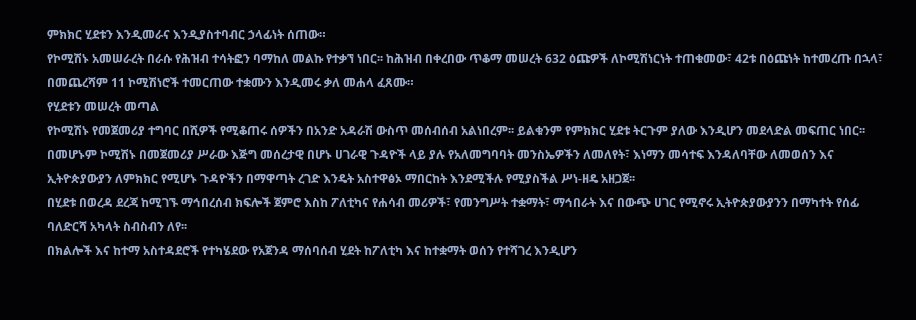ምክክር ሂደቱን እንዲመራና እንዲያስተባብር ኃላፊነት ሰጠው።
የኮሚሽኑ አመሠራረት በራሱ የሕዝብ ተሳትፎን ባማከለ መልኩ የተቃኘ ነበር፡፡ ከሕዝብ በቀረበው ጥቆማ መሠረት 632 ዕጩዎች ለኮሚሽነርነት ተጠቁመው፣ 42ቱ በዕጩነት ከተመረጡ በኋላ፣ በመጨረሻም 11 ኮሚሽነሮች ተመርጠው ተቋሙን እንዲመሩ ቃለ መሐላ ፈጸሙ።
የሂደቱን መሠረት መጣል
የኮሚሽኑ የመጀመሪያ ተግባር በሺዎች የሚቆጠሩ ሰዎችን በአንድ አዳራሽ ውስጥ መሰብሰብ አልነበረም፡፡ ይልቁንም የምክክር ሂደቱ ትርጉም ያለው እንዲሆን መደላድል መፍጠር ነበር፡፡
በመሆኑም ኮሚሽኑ በመጀመሪያ ሥራው እጅግ መሰረታዊ በሆኑ ሀገራዊ ጉዳዮች ላይ ያሉ የአለመግባባት መንስኤዎችን ለመለየት፣ እነማን መሳተፍ እንዳለባቸው ለመወሰን እና ኢትዮጵያውያን ለምክክር የሚሆኑ ጉዳዮችን በማዋጣት ረገድ እንዴት አስተዋፅኦ ማበርከት እንደሚችሉ የሚያስችል ሥነ-ዘዴ አዘጋጀ፡፡
በሂደቱ በወረዳ ደረጃ ከሚገኙ ማኅበረሰብ ክፍሎች ጀምሮ እስከ ፖለቲካና የሐሳብ መሪዎች፣ የመንግሥት ተቋማት፣ ማኅበራት እና በውጭ ሀገር የሚኖሩ ኢትዮጵያውያንን በማካተት የሰፊ ባለድርሻ አካላት ስብስብን ለየ፡፡
በክልሎች እና ከተማ አስተዳደሮች የተካሄደው የአጀንዳ ማሰባሰብ ሂደት ከፖለቲካ እና ከተቋማት ወሰን የተሻገረ እንዲሆን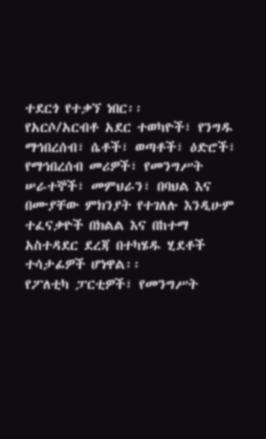ተደርጎ የተቃኘ ነበር፡፡
የአርሶ/አርብቶ አደር ተወካዮች፣ የንግዱ ማኅበረሰብ፣ ሴቶች፣ ወጣቶች፣ ዕድሮች፣ የማኅበረሰብ መሪዎች፣ የመንግሥት ሠራተኞች፣ መምህራን፣ በባህል እና በሙያቸው ምክንያት የተገለሉ እንዲሁም ተፈናቃዮች በክልል እና በከተማ አስተዳደር ደረጃ በተካሄዱ ሂደቶች ተሳታፊዎች ሆነዋል፡፡
የፖለቲካ ፓርቲዎች፣ የመንግሥት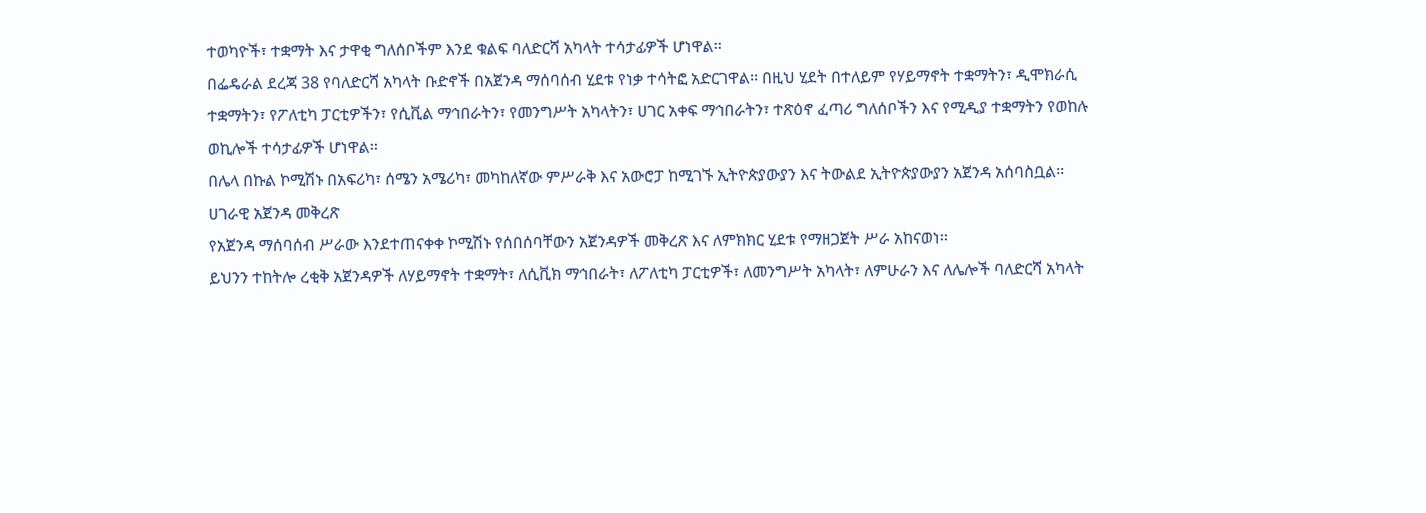ተወካዮች፣ ተቋማት እና ታዋቂ ግለሰቦችም እንደ ቁልፍ ባለድርሻ አካላት ተሳታፊዎች ሆነዋል፡፡
በፌዴራል ደረጃ 38 የባለድርሻ አካላት ቡድኖች በአጀንዳ ማሰባሰብ ሂደቱ የነቃ ተሳትፎ አድርገዋል፡፡ በዚህ ሂደት በተለይም የሃይማኖት ተቋማትን፣ ዲሞክራሲ ተቋማትን፣ የፖለቲካ ፓርቲዎችን፣ የሲቪል ማኅበራትን፣ የመንግሥት አካላትን፣ ሀገር አቀፍ ማኅበራትን፣ ተጽዕኖ ፈጣሪ ግለሰቦችን እና የሚዲያ ተቋማትን የወከሉ ወኪሎች ተሳታፊዎች ሆነዋል፡፡
በሌላ በኩል ኮሚሽኑ በአፍሪካ፣ ሰሜን አሜሪካ፣ መካከለኛው ምሥራቅ እና አውሮፓ ከሚገኙ ኢትዮጵያውያን እና ትውልደ ኢትዮጵያውያን አጀንዳ አሰባስቧል፡፡
ሀገራዊ አጀንዳ መቅረጽ
የአጀንዳ ማሰባሰብ ሥራው እንደተጠናቀቀ ኮሚሽኑ የሰበሰባቸውን አጀንዳዎች መቅረጽ እና ለምክክር ሂደቱ የማዘጋጀት ሥራ አከናወነ፡፡
ይህንን ተከትሎ ረቂቅ አጀንዳዎች ለሃይማኖት ተቋማት፣ ለሲቪክ ማኅበራት፣ ለፖለቲካ ፓርቲዎች፣ ለመንግሥት አካላት፣ ለምሁራን እና ለሌሎች ባለድርሻ አካላት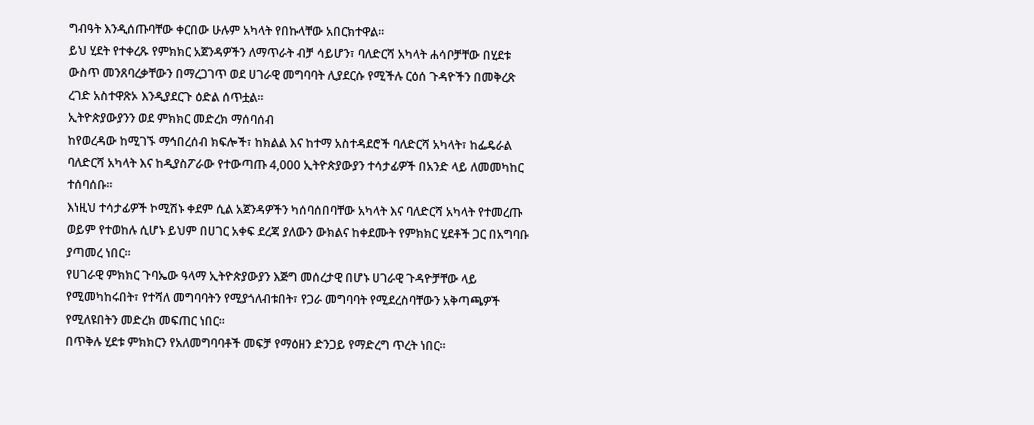ግብዓት እንዲሰጡባቸው ቀርበው ሁሉም አካላት የበኩላቸው አበርክተዋል፡፡
ይህ ሂደት የተቀረጹ የምክክር አጀንዳዎችን ለማጥራት ብቻ ሳይሆን፣ ባለድርሻ አካላት ሐሳቦቻቸው በሂደቱ ውስጥ መንጸባረቃቸውን በማረጋገጥ ወደ ሀገራዊ መግባባት ሊያደርሱ የሚችሉ ርዕሰ ጉዳዮችን በመቅረጽ ረገድ አስተዋጽኦ እንዲያደርጉ ዕድል ሰጥቷል፡፡
ኢትዮጵያውያንን ወደ ምክክር መድረክ ማሰባሰብ
ከየወረዳው ከሚገኙ ማኅበረሰብ ክፍሎች፣ ከክልል እና ከተማ አስተዳደሮች ባለድርሻ አካላት፣ ከፌዴራል ባለድርሻ አካላት እና ከዲያስፖራው የተውጣጡ 4,000 ኢትዮጵያውያን ተሳታፊዎች በአንድ ላይ ለመመካከር ተሰባሰቡ፡፡
እነዚህ ተሳታፊዎች ኮሚሽኑ ቀደም ሲል አጀንዳዎችን ካሰባሰበባቸው አካላት እና ባለድርሻ አካላት የተመረጡ ወይም የተወከሉ ሲሆኑ ይህም በሀገር አቀፍ ደረጃ ያለውን ውክልና ከቀደሙት የምክክር ሂደቶች ጋር በአግባቡ ያጣመረ ነበር፡፡
የሀገራዊ ምክክር ጉባኤው ዓላማ ኢትዮጵያውያን እጅግ መሰረታዊ በሆኑ ሀገራዊ ጉዳዮቻቸው ላይ የሚመካከሩበት፣ የተሻለ መግባባትን የሚያጎለብቱበት፣ የጋራ መግባባት የሚደረስባቸውን አቅጣጫዎች የሚለዩበትን መድረክ መፍጠር ነበር፡፡
በጥቅሉ ሂደቱ ምክክርን የአለመግባባቶች መፍቻ የማዕዘን ድንጋይ የማድረግ ጥረት ነበር፡፡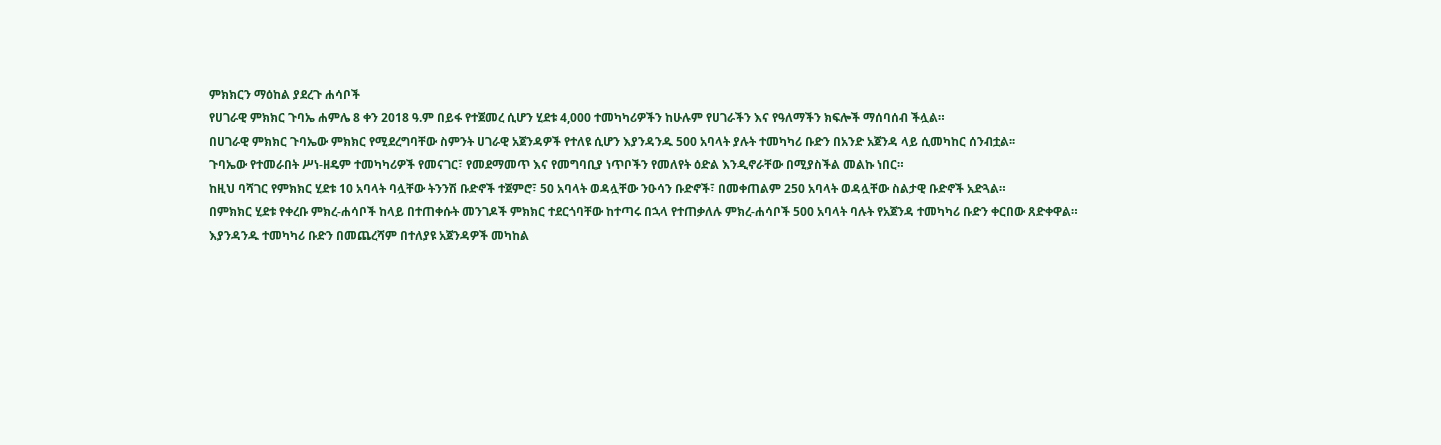ምክክርን ማዕከል ያደረጉ ሐሳቦች
የሀገራዊ ምክክር ጉባኤ ሐምሌ 8 ቀን 2018 ዓ.ም በይፋ የተጀመረ ሲሆን ሂደቱ 4,000 ተመካካሪዎችን ከሁሉም የሀገራችን እና የዓለማችን ክፍሎች ማሰባሰብ ችሏል።
በሀገራዊ ምክክር ጉባኤው ምክክር የሚደረግባቸው ስምንት ሀገራዊ አጀንዳዎች የተለዩ ሲሆን እያንዳንዱ 500 አባላት ያሉት ተመካካሪ ቡድን በአንድ አጀንዳ ላይ ሲመካከር ሰንብቷል፡፡
ጉባኤው የተመራበት ሥነ-ዘዴም ተመካካሪዎች የመናገር፣ የመደማመጥ እና የመግባቢያ ነጥቦችን የመለየት ዕድል እንዲኖራቸው በሚያስችል መልኩ ነበር።
ከዚህ ባሻገር የምክክር ሂደቱ 10 አባላት ባሏቸው ትንንሽ ቡድኖች ተጀምሮ፣ 50 አባላት ወዳሏቸው ንዑሳን ቡድኖች፣ በመቀጠልም 250 አባላት ወዳሏቸው ስልታዊ ቡድኖች አድጓል።
በምክክር ሂደቱ የቀረቡ ምክረ-ሐሳቦች ከላይ በተጠቀሱት መንገዶች ምክክር ተደርጎባቸው ከተጣሩ በኋላ የተጠቃለሉ ምክረ-ሐሳቦች 500 አባላት ባሉት የአጀንዳ ተመካካሪ ቡድን ቀርበው ጸድቀዋል።
እያንዳንዱ ተመካካሪ ቡድን በመጨረሻም በተለያዩ አጀንዳዎች መካከል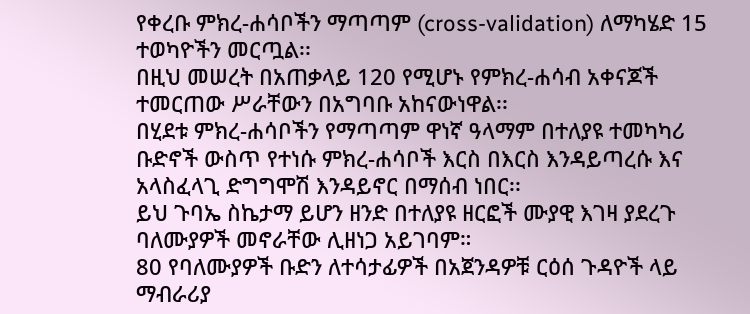የቀረቡ ምክረ-ሐሳቦችን ማጣጣም (cross-validation) ለማካሄድ 15 ተወካዮችን መርጧል፡፡
በዚህ መሠረት በአጠቃላይ 120 የሚሆኑ የምክረ-ሐሳብ አቀናጆች ተመርጠው ሥራቸውን በአግባቡ አከናውነዋል፡፡
በሂደቱ ምክረ-ሐሳቦችን የማጣጣም ዋነኛ ዓላማም በተለያዩ ተመካካሪ ቡድኖች ውስጥ የተነሱ ምክረ-ሐሳቦች እርስ በእርስ እንዳይጣረሱ እና አላስፈላጊ ድግግሞሽ እንዳይኖር በማሰብ ነበር፡፡
ይህ ጉባኤ ስኬታማ ይሆን ዘንድ በተለያዩ ዘርፎች ሙያዊ እገዛ ያደረጉ ባለሙያዎች መኖራቸው ሊዘነጋ አይገባም።
80 የባለሙያዎች ቡድን ለተሳታፊዎች በአጀንዳዎቹ ርዕሰ ጉዳዮች ላይ ማብራሪያ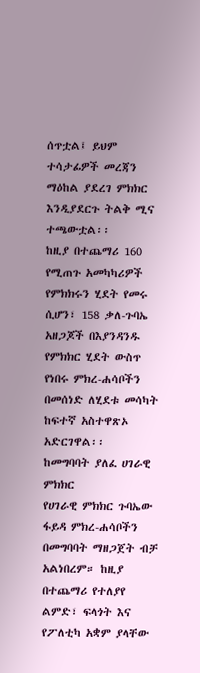ሰጥቷል፤ ይህም ተሳታፊዎች መረጃን ማዕከል ያደረገ ምክክር እንዲያደርጉ ትልቅ ሚና ተጫውቷል፡፡
ከዚያ በተጨማሪ 160 የሚጠጉ አመካካሪዎች የምክክሩን ሂደት የመሩ ሲሆን፣ 158 ቃለ-ጉባኤ አዘጋጆች በእያንዳንዱ የምክክር ሂደት ውስጥ የነበሩ ምክረ-ሐሳቦችን በመሰነድ ለሂደቱ መሳካት ከፍተኛ አስተዋጽኦ አድርገዋል፡፡
ከመግባባት ያለፈ ሀገራዊ ምክክር
የሀገራዊ ምክክር ጉባኤው ፋይዳ ምክረ-ሐሳቦችን በመግባባት ማዘጋጀት ብቻ አልነበረም። ከዚያ በተጨማሪ የተለያየ ልምድ፣ ፍላጎት እና የፖለቲካ አቋም ያላቸው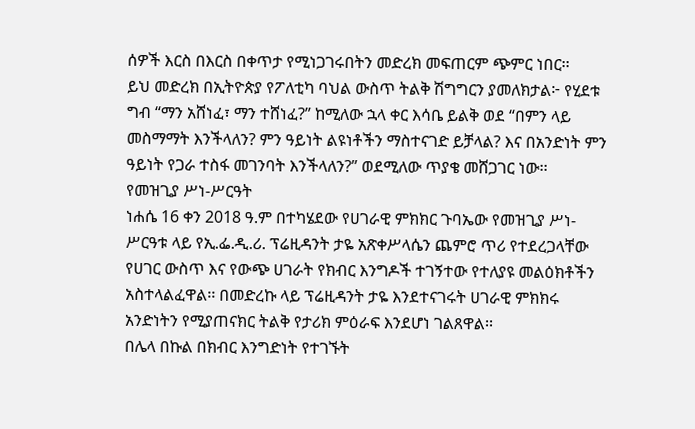ሰዎች እርስ በእርስ በቀጥታ የሚነጋገሩበትን መድረክ መፍጠርም ጭምር ነበር፡፡
ይህ መድረክ በኢትዮጵያ የፖለቲካ ባህል ውስጥ ትልቅ ሽግግርን ያመለክታል፦ የሂደቱ ግብ “ማን አሸነፈ፣ ማን ተሸነፈ?” ከሚለው ኋላ ቀር እሳቤ ይልቅ ወደ “በምን ላይ መስማማት እንችላለን? ምን ዓይነት ልዩነቶችን ማስተናገድ ይቻላል? እና በአንድነት ምን ዓይነት የጋራ ተስፋ መገንባት እንችላለን?” ወደሚለው ጥያቄ መሸጋገር ነው፡፡
የመዝጊያ ሥነ-ሥርዓት
ነሐሴ 16 ቀን 2018 ዓ.ም በተካሄደው የሀገራዊ ምክክር ጉባኤው የመዝጊያ ሥነ-ሥርዓቱ ላይ የኢ.ፌ.ዲ.ሪ. ፕሬዚዳንት ታዬ አጽቀሥላሴን ጨምሮ ጥሪ የተደረጋላቸው የሀገር ውስጥ እና የውጭ ሀገራት የክብር እንግዶች ተገኝተው የተለያዩ መልዕክቶችን አስተላልፈዋል፡፡ በመድረኩ ላይ ፕሬዚዳንት ታዬ እንደተናገሩት ሀገራዊ ምክክሩ አንድነትን የሚያጠናክር ትልቅ የታሪክ ምዕራፍ እንደሆነ ገልጸዋል፡፡
በሌላ በኩል በክብር እንግድነት የተገኙት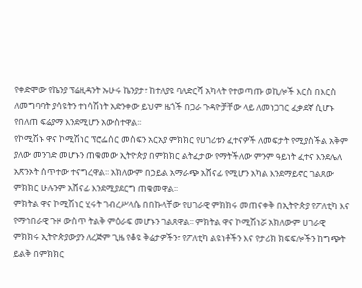የቀድሞው የኬንያ ፕሬዚዳንት ኡሁሩ ኬንያታ፣ ከተለያዩ ባለድርሻ አካላት የተወጣጡ ወኪሎች እርስ በእርስ ለመግባባት ያሳዩትን ተነሳሽነት አድንቀው ይህም ዜጎች በጋራ ጉዳዮቻቸው ላይ ለመነጋገር ፈቃደኛ ሲሆኑ የበለጠ ፍሬያማ እንደሚሆን አውስተዋል፡፡
የኮሚሽኑ ዋና ኮሚሽነር ፕሮፌሰር መስፍን አርአያ ምክክር የሀገሪቱን ፈተናዎች ለመፍታት የሚያስችል አቅም ያለው መንገድ መሆኑን ጠቁመው ኢትዮጵያ በምክክር ልትፈታው የማትችለው ምንም ዓይነት ፈተና እንደሌለ አጽንኦት ሰጥተው ተናግረዋል፡፡ አክለውም በኃይል አማራጭ አሸናፊ የሚሆን አካል እንደማይኖር ገልጸው ምክክር ሁሉንም አሸናፊ እንደሚያደርግ ጠቁመዋል፡፡
ምክትል ዋና ኮሚሽነር ሂሩት ገብረሥላሴ በበኩላቸው የሀገራዊ ምክክሩ መጠናቀቅ በኢትዮጵያ የፖለቲካ እና የማኅበራዊ ጉዞ ውስጥ ትልቅ ምዕራፍ መሆኑን ገልጸዋል፡፡ ምክትል ዋና ኮሚሽነሯ አክለውም ሀገራዊ ምክክሩ ኢትዮጵያውያን ለረጅም ጊዜ የቆዩ ቅሬታዎችን፣ የፖለቲካ ልዩነቶችን እና የታሪክ ክፍፍሎችን ከግጭት ይልቅ በምክክር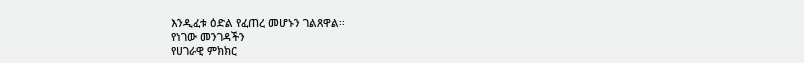እንዲፈቱ ዕድል የፈጠረ መሆኑን ገልጸዋል፡፡
የነገው መንገዳችን
የሀገራዊ ምክክር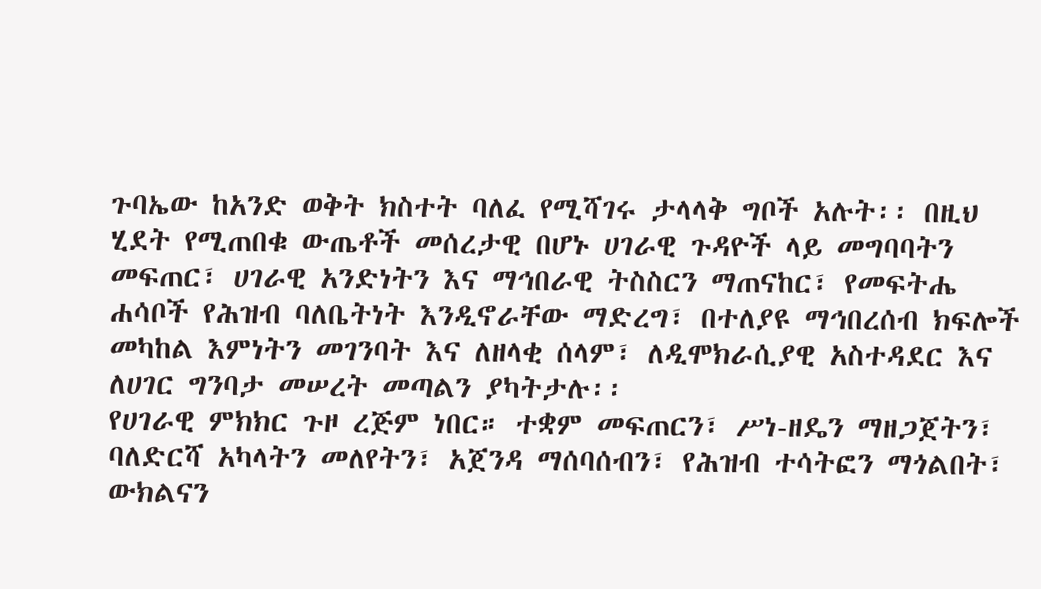ጉባኤው ከአንድ ወቅት ክስተት ባለፈ የሚሻገሩ ታላላቅ ግቦች አሉት፡፡ በዚህ ሂደት የሚጠበቁ ውጤቶች መሰረታዊ በሆኑ ሀገራዊ ጉዳዮች ላይ መግባባትን መፍጠር፣ ሀገራዊ አንድነትን እና ማኅበራዊ ትስስርን ማጠናከር፣ የመፍትሔ ሐሳቦች የሕዝብ ባለቤትነት እንዲኖራቸው ማድረግ፣ በተለያዩ ማኅበረሰብ ክፍሎች መካከል እምነትን መገንባት እና ለዘላቂ ሰላም፣ ለዲሞክራሲያዊ አስተዳደር እና ለሀገር ግንባታ መሠረት መጣልን ያካትታሉ፡፡
የሀገራዊ ምክክር ጉዞ ረጅም ነበር። ተቋም መፍጠርን፣ ሥነ-ዘዴን ማዘጋጀትን፣ ባለድርሻ አካላትን መለየትን፣ አጀንዳ ማሰባሰብን፣ የሕዝብ ተሳትፎን ማጎልበት፣ ውክልናን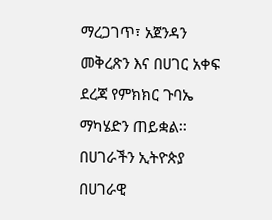ማረጋገጥ፣ አጀንዳን መቅረጽን እና በሀገር አቀፍ ደረጃ የምክክር ጉባኤ ማካሄድን ጠይቋል፡፡
በሀገራችን ኢትዮጵያ በሀገራዊ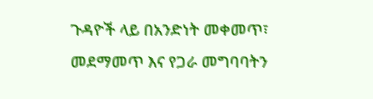ጉዳዮች ላይ በአንድነት መቀመጥ፣ መደማመጥ እና የጋራ መግባባትን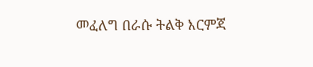መፈለግ በራሱ ትልቅ እርምጃ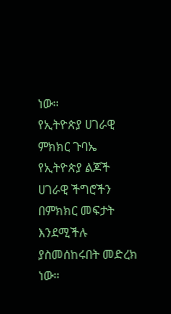ነው።
የኢትዮጵያ ሀገራዊ ምክክር ጉባኤ የኢትዮጵያ ልጆች ሀገራዊ ችግሮችን በምክክር መፍታት እንደሚችሉ ያስመሰከሩበት መድረክ ነው።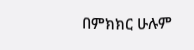በምክክር ሁሉም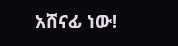አሸናፊ ነው!